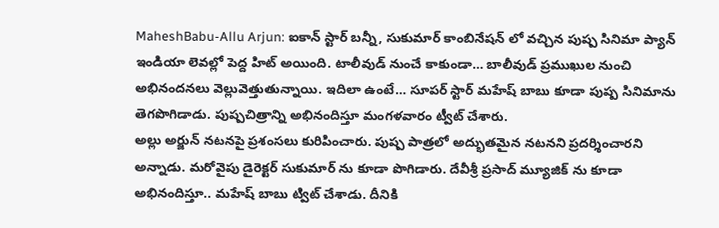MaheshBabu-Allu Arjun: ఐకాన్ స్టార్ బన్నీ, సుకుమార్ కాంబినేషన్ లో వచ్చిన పుష్ప సినిమా ప్యాన్ ఇండియా లెవల్లో పెద్ద హిట్ అయింది. టాలీవుడ్ నుంచే కాకుండా… బాలీవుడ్ ప్రముఖుల నుంచి అభినందనలు వెల్లువెత్తుతున్నాయి. ఇదిలా ఉంటే… సూపర్ స్టార్ మహేష్ బాబు కూడా పుష్ప సినిమాను తెగపొగిడాడు. పుష్పచిత్రాన్ని అభినందిస్తూ మంగళవారం ట్వీట్ చేశారు.
అల్లు అర్జున్ నటనపై ప్రశంసలు కురిపించారు. పుష్ప పాత్రలో అద్భుతమైన నటనని ప్రదర్శించారని అన్నాడు. మరోవైపు డైరెక్టర్ సుకుమార్ ను కూడా పొగిడారు. దేవీశ్రీ ప్రసాద్ మ్యూజిక్ ను కూడా అభినందిస్తూ.. మహేష్ బాబు ట్విట్ చేశాడు. దీనికి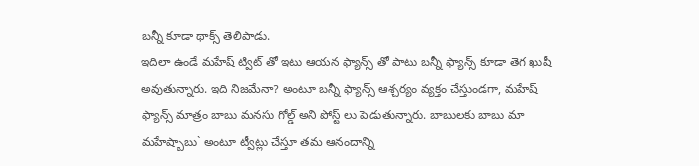బన్నీ కూడా థాక్స్ తెలిపాడు.
ఇదిలా ఉండే మహేష్ ట్విట్ తో ఇటు ఆయన ఫ్యాన్స్ తో పాటు బన్నీ ఫ్యాన్స్ కూడా తెగ ఖుషీ అవుతున్నారు. ఇది నిజమేనా? అంటూ బన్నీ ఫ్యాన్స్ ఆశ్చర్యం వ్యక్తం చేస్తుండగా, మహేష్ ఫ్యాన్స్ మాత్రం బాబు మనసు గోల్డ్ అని పోస్ట్ లు పెడుతున్నారు. బాబులకు బాబు మా మహేష్బాబు` అంటూ ట్వీట్లు చేస్తూ తమ ఆనందాన్ని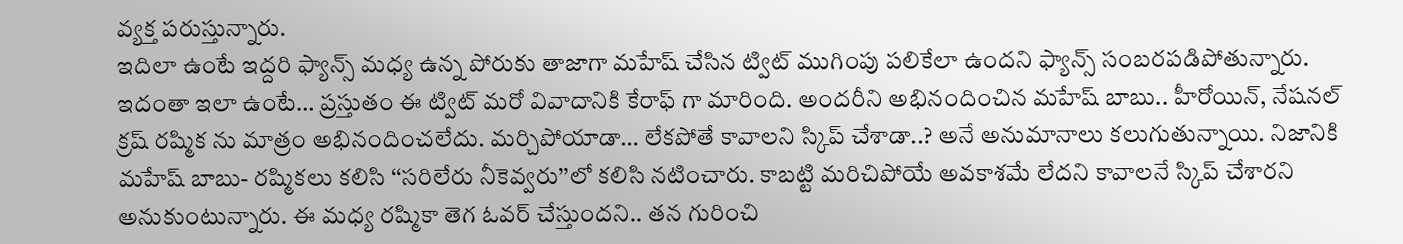వ్యక్త పరుస్తున్నారు.
ఇదిలా ఉంటే ఇద్దరి ఫ్యాన్స్ మధ్య ఉన్న పోరుకు తాజాగా మహేష్ చేసిన ట్విట్ ముగింపు పలికేలా ఉందని ఫ్యాన్స్ సంబరపడిపోతున్నారు. ఇదంతా ఇలా ఉంటే… ప్రస్తుతం ఈ ట్విట్ మరో వివాదానికి కేరాఫ్ గా మారింది. అందరీని అభినందించిన మహేష్ బాబు.. హీరోయిన్, నేషనల్ క్రష్ రష్మిక ను మాత్రం అభినందించలేదు. మర్చిపోయాడా… లేకపోతే కావాలని స్కిప్ చేశాడా..? అనే అనుమానాలు కలుగుతున్నాయి. నిజానికి మహేష్ బాబు- రష్మికలు కలిసి ‘‘సరిలేరు నీకెవ్వరు’’లో కలిసి నటించారు. కాబట్టి మరిచిపోయే అవకాశమే లేదని కావాలనే స్కిప్ చేశారని అనుకుంటున్నారు. ఈ మధ్య రష్మికా తెగ ఓవర్ చేస్తుందని.. తన గురించి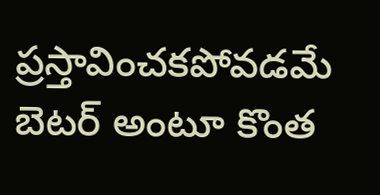ప్రస్తావించకపోవడమే బెటర్ అంటూ కొంత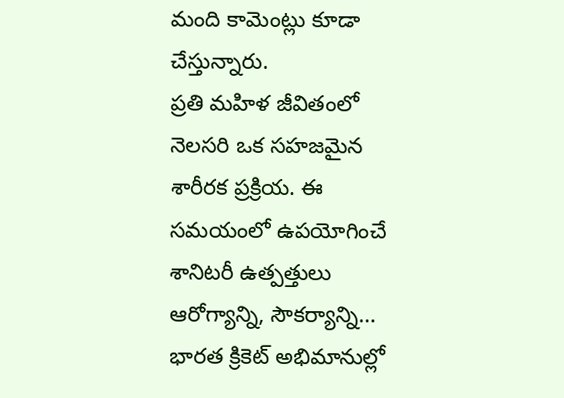మంది కామెంట్లు కూడా చేస్తున్నారు.
ప్రతి మహిళ జీవితంలో నెలసరి ఒక సహజమైన శారీరక ప్రక్రియ. ఈ సమయంలో ఉపయోగించే శానిటరీ ఉత్పత్తులు ఆరోగ్యాన్ని, సౌకర్యాన్ని…
భారత క్రికెట్ అభిమానుల్లో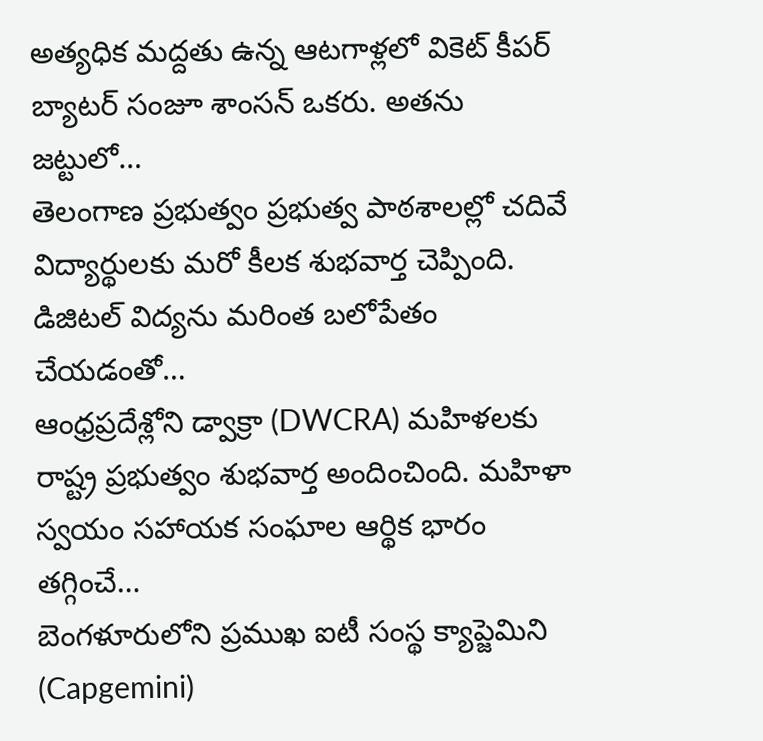అత్యధిక మద్దతు ఉన్న ఆటగాళ్లలో వికెట్ కీపర్ బ్యాటర్ సంజూ శాంసన్ ఒకరు. అతను జట్టులో…
తెలంగాణ ప్రభుత్వం ప్రభుత్వ పాఠశాలల్లో చదివే విద్యార్థులకు మరో కీలక శుభవార్త చెప్పింది. డిజిటల్ విద్యను మరింత బలోపేతం చేయడంతో…
ఆంధ్రప్రదేశ్లోని డ్వాక్రా (DWCRA) మహిళలకు రాష్ట్ర ప్రభుత్వం శుభవార్త అందించింది. మహిళా స్వయం సహాయక సంఘాల ఆర్థిక భారం తగ్గించే…
బెంగళూరులోని ప్రముఖ ఐటీ సంస్థ క్యాప్జెమిని (Capgemini)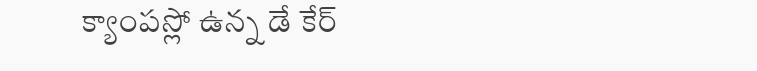క్యాంపస్లో ఉన్న డే కేర్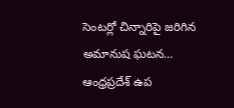సెంటర్లో చిన్నారిపై జరిగిన అమానుష ఘటన…
ఆంధ్రప్రదేశ్ ఉప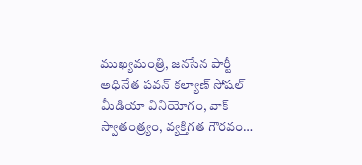ముఖ్యమంత్రి, జనసేన పార్టీ అధినేత పవన్ కల్యాణ్ సోషల్ మీడియా వినియోగం, వాక్ స్వాతంత్ర్యం, వ్యక్తిగత గౌరవం…